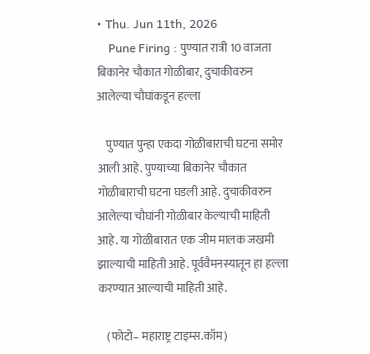• Thu. Jun 11th, 2026
    Pune Firing : पुण्यात रात्री 10 वाजता बिकानेर चौकात गोळीबार, दुचाकीवरुन आलेल्या चौघांकडून हल्ला

    पुण्यात पुन्हा एकदा गोळीबाराची घटना समोर आली आहे. पुण्याच्या बिकानेर चौकात गोळीबाराची घटना घडली आहे. दुचाकीवरुन आलेल्या चौघांनी गोळीबार केल्याची माहिती आहे. या गोळीबारात एक जीम मालक जखमी झाल्याची माहिती आहे. पूर्ववैमनस्यातून हा हल्ला करण्यात आल्याची माहिती आहे.

    (फोटो– महाराष्ट्र टाइम्स.कॉम)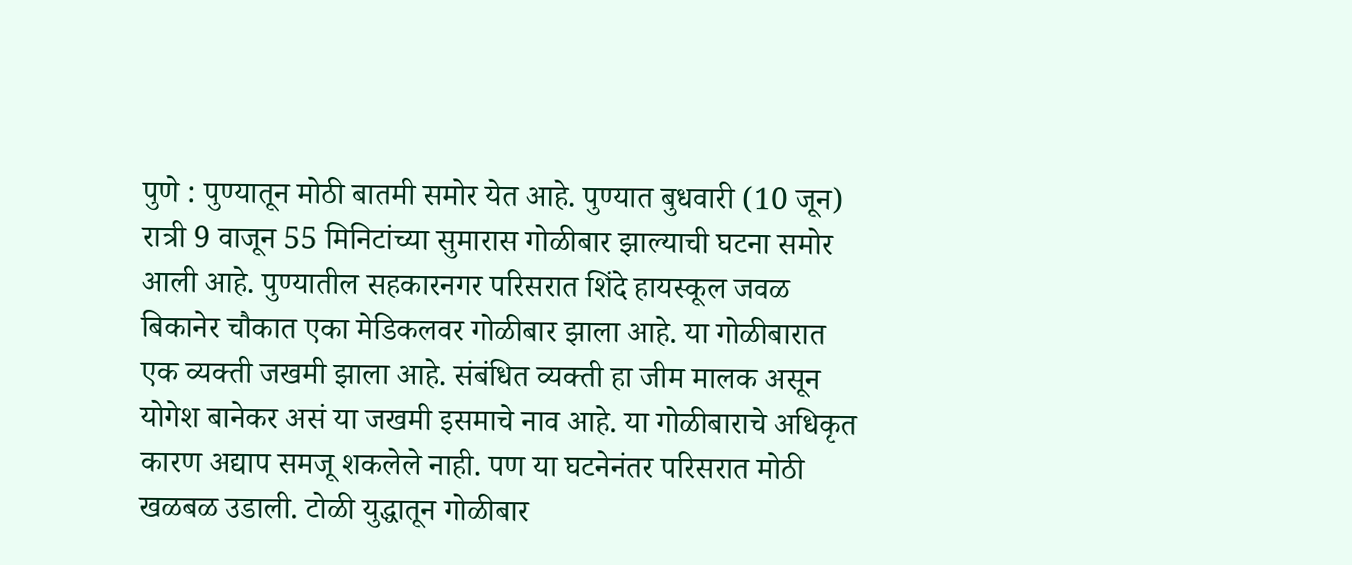पुणे : पुण्यातून मोठी बातमी समोर येत आहे. पुण्यात बुधवारी (10 जून) रात्री 9 वाजून 55 मिनिटांच्या सुमारास गोळीबार झाल्याची घटना समोर आली आहे. पुण्यातील सहकारनगर परिसरात शिंदे हायस्कूल जवळ बिकानेर चौकात एका मेडिकलवर गोळीबार झाला आहे. या गोळीबारात एक व्यक्ती जखमी झाला आहे. संबंधित व्यक्ती हा जीम मालक असून योगेश बानेकर असं या जखमी इसमाचे नाव आहे. या गोळीबाराचे अधिकृत कारण अद्याप समजू शकलेले नाही. पण या घटनेनंतर परिसरात मोठी खळबळ उडाली. टोळी युद्धातून गोळीबार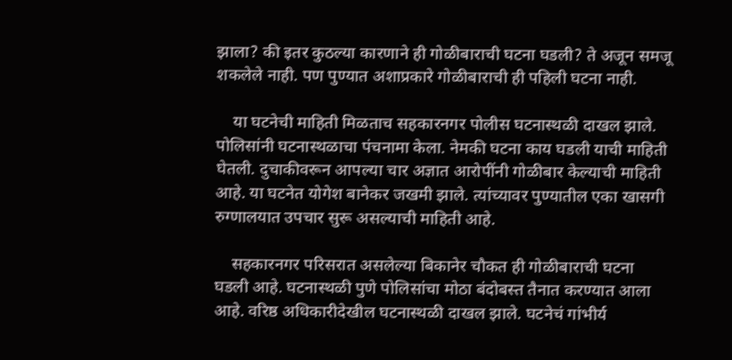झाला? की इतर कुठल्या कारणाने ही गोळीबाराची घटना घडली? ते अजून समजू शकलेले नाही. पण पुण्यात अशाप्रकारे गोळीबाराची ही पहिली घटना नाही.

    या घटनेची माहिती मिळताच सहकारनगर पोलीस घटनास्थळी दाखल झाले. पोलिसांनी घटनास्थळाचा पंचनामा केला. नेमकी घटना काय घडली याची माहिती घेतली. दुचाकीवरून आपल्या चार अज्ञात आरोपींनी गोळीबार केल्याची माहिती आहे. या घटनेत योगेश बानेकर जखमी झाले. त्यांच्यावर पुण्यातील एका खासगी रुग्णालयात उपचार सुरू असल्याची माहिती आहे.

    सहकारनगर परिसरात असलेल्या बिकानेर चौकत ही गोळीबाराची घटना घडली आहे. घटनास्थळी पुणे पोलिसांचा मोठा बंदोबस्त तैनात करण्यात आला आहे. वरिष्ठ अधिकारीदेखील घटनास्थळी दाखल झाले. घटनेचं गांभीर्य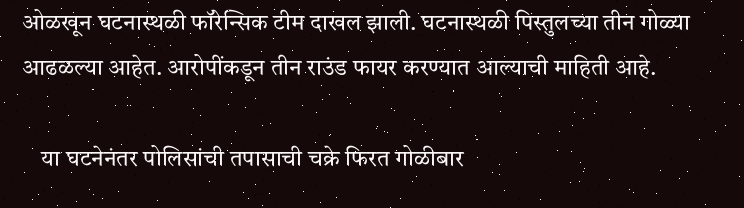ओळखून घटनास्थळी फॉरेन्सिक टीम दाखल झाली. घटनास्थळी पिस्तुलच्या तीन गोळ्या आढळल्या आहेत. आरोपींकडून तीन राउंड फायर करण्यात आल्याची माहिती आहे.

    या घटनेनंतर पोलिसांची तपासाची चक्रे फिरत गोळीबार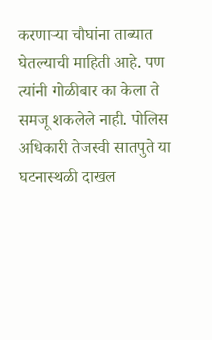करणाऱ्या चौघांना ताब्यात घेतल्याची माहिती आहे. पण त्यांनी गोळीबार का केला ते समजू शकलेले नाही. पोलिस अधिकारी तेजस्वी सातपुते या घटनास्थळी दाखल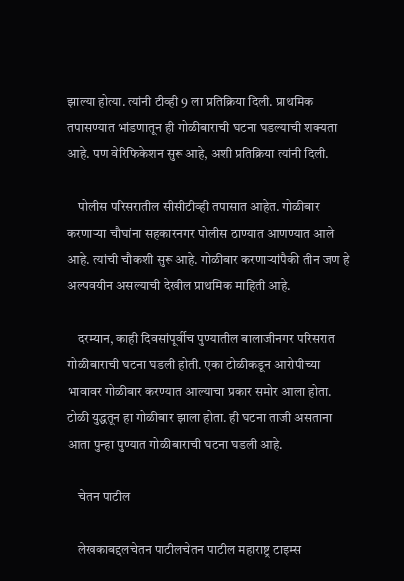झाल्या होत्या. त्यांनी टीव्ही 9 ला प्रतिक्रिया दिली. प्राथमिक तपासण्यात भांडणातून ही गोळीबाराची घटना घडल्याची शक्यता आहे. पण वेरिफिकेशन सुरू आहे, अशी प्रतिक्रिया त्यांनी दिली.

    पोलीस परिसरातील सीसीटीव्ही तपासात आहेत. गोळीबार करणाऱ्या चौघांना सहकारनगर पोलीस ठाण्यात आणण्यात आले आहे. त्यांची चौकशी सुरू आहे. गोळीबार करणाऱ्यांपैकी तीन जण हे अल्पवयीन असल्याची देखील प्राथमिक माहिती आहे.

    दरम्यान, काही दिवसांपूर्वीच पुण्यातील बालाजीनगर परिसरात गोळीबाराची घटना घडली होती. एका टोळीकडून आरोपीच्या भावावर गोळीबार करण्यात आल्याचा प्रकार समोर आला होता. टोळी युद्धतून हा गोळीबार झाला होता. ही घटना ताजी असताना आता पुन्हा पुण्यात गोळीबाराची घटना घडली आहे.

    चेतन पाटील

    लेखकाबद्दलचेतन पाटीलचेतन पाटील महाराष्ट्र टाइम्स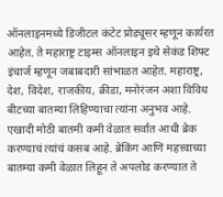ऑनलाइनमध्ये डिजीटल कंटेट प्रोड्यूसर म्हणून कार्यरत आहेत. ते महाराष्ट्र टाइम्स ऑनलाइन इथे सेकंड शिफ्ट इंचार्ज म्हणून जबाबदारी सांभाळत आहेत. महाराष्ट्र, देश, विदेश, राजकीय, क्रीडा, मनोरंजन अशा विविध बीटच्या बातम्या लिहिण्याचा त्यांना अनुभव आहे. एखादी मोठी बातमी कमी वेळात सर्वात आधी ब्रेक करण्याचं त्यांचं कसब आहे. ब्रेकिंग आणि महत्त्वाच्या बातम्या कमी वेळात लिहून ते अपलोड करण्यात ते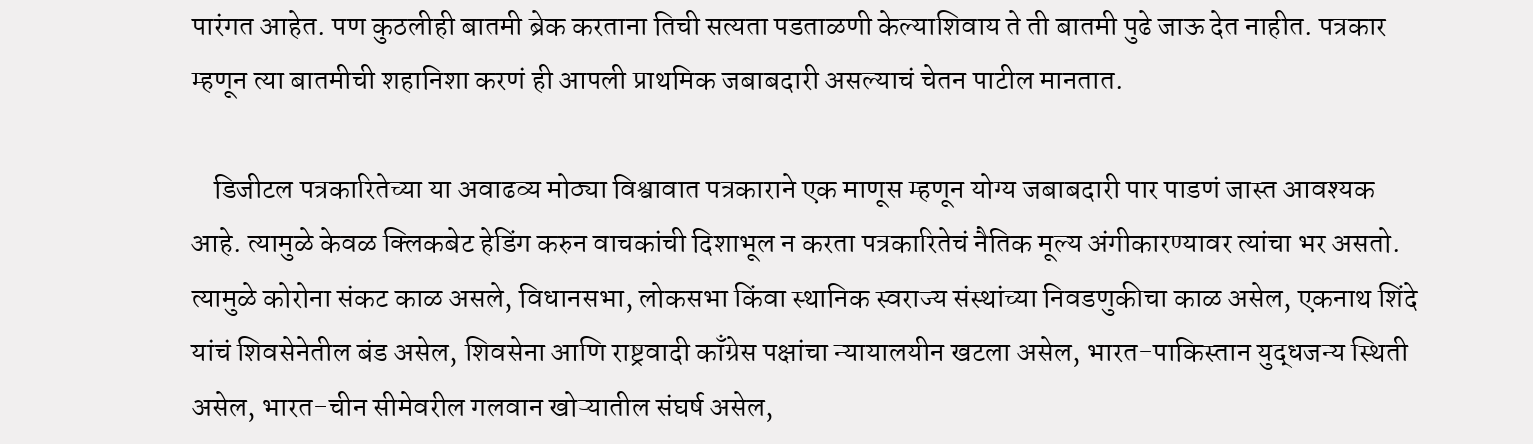पारंगत आहेत. पण कुठलीही बातमी ब्रेक करताना तिची सत्यता पडताळणी केल्याशिवाय ते ती बातमी पुढे जाऊ देत नाहीत. पत्रकार म्हणून त्या बातमीची शहानिशा करणं ही आपली प्राथमिक जबाबदारी असल्याचं चेतन पाटील मानतात.

    डिजीटल पत्रकारितेच्या या अवाढव्य मोठ्या विश्वावात पत्रकाराने एक माणूस म्हणून योग्य जबाबदारी पार पाडणं जास्त आवश्यक आहे. त्यामुळे केवळ क्लिकबेट हेडिंग करुन वाचकांची दिशाभूल न करता पत्रकारितेचं नैतिक मूल्य अंगीकारण्यावर त्यांचा भर असतो. त्यामुळे कोरोना संकट काळ असले, विधानसभा, लोकसभा किंवा स्थानिक स्वराज्य संस्थांच्या निवडणुकीचा काळ असेल, एकनाथ शिंदे यांचं शिवसेनेतील बंड असेल, शिवसेना आणि राष्ट्रवादी काँग्रेस पक्षांचा न्यायालयीन खटला असेल, भारत-पाकिस्तान युद्धजन्य स्थिती असेल, भारत-चीन सीमेवरील गलवान खोऱ्यातील संघर्ष असेल,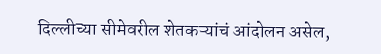दिल्लीच्या सीमेवरील शेतकऱ्यांचं आंदोलन असेल,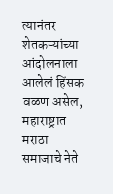त्यानंतर शेतकऱ्यांच्या आंदोलनाला आलेलं हिंसक वळण असेल, महाराष्ट्रात मराठा समाजाचे नेते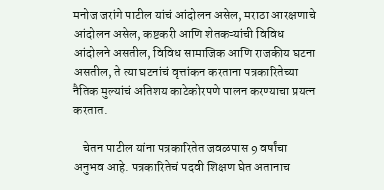मनोज जरांगे पाटील यांचं आंदोलन असेल, मराठा आरक्षणाचे आंदोलन असेल, कष्टकरी आणि शेतकऱ्यांची विविध आंदोलने असतील, विविध सामाजिक आणि राजकीय घटना असतील, ते त्या घटनांचं वृत्तांकन करताना पत्रकारितेच्या नैतिक मुल्यांचं अतिशय काटेकोरपणे पालन करण्याचा प्रयत्न करतात.

    चेतन पाटील यांना पत्रकारितेत जवळपास 9 वर्षांचा अनुभव आहे. पत्रकारितेचं पदवी शिक्षण घेत अतानाच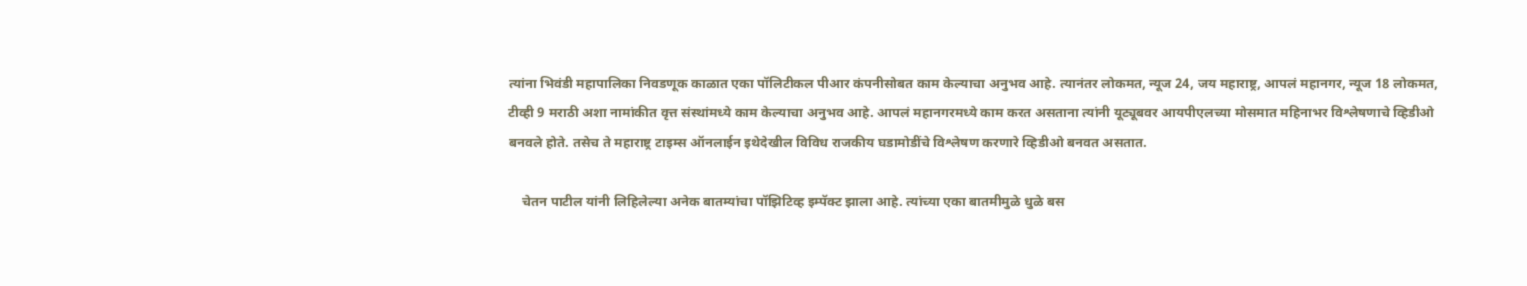त्यांना भिवंडी महापालिका निवडणूक काळात एका पॉलिटीकल पीआर कंपनीसोबत काम केल्याचा अनुभव आहे. त्यानंतर लोकमत, न्यूज 24, जय महाराष्ट्र, आपलं महानगर, न्यूज 18 लोकमत, टीव्ही 9 मराठी अशा नामांकीत वृत्त संस्थांमध्ये काम केल्याचा अनुभव आहे. आपलं महानगरमध्ये काम करत असताना त्यांनी यूट्यूबवर आयपीएलच्या मोसमात महिनाभर विश्लेषणाचे व्हिडीओ बनवले होते. तसेच ते महाराष्ट्र टाइम्स ऑनलाईन इथेदेखील विविध राजकीय घडामोडींचे विश्लेषण करणारे व्हिडीओ बनवत असतात.

    चेतन पाटील यांनी लिहिलेल्या अनेक बातम्यांचा पॉझिटिव्ह इम्पॅक्ट झाला आहे. त्यांच्या एका बातमीमुळे धुळे बस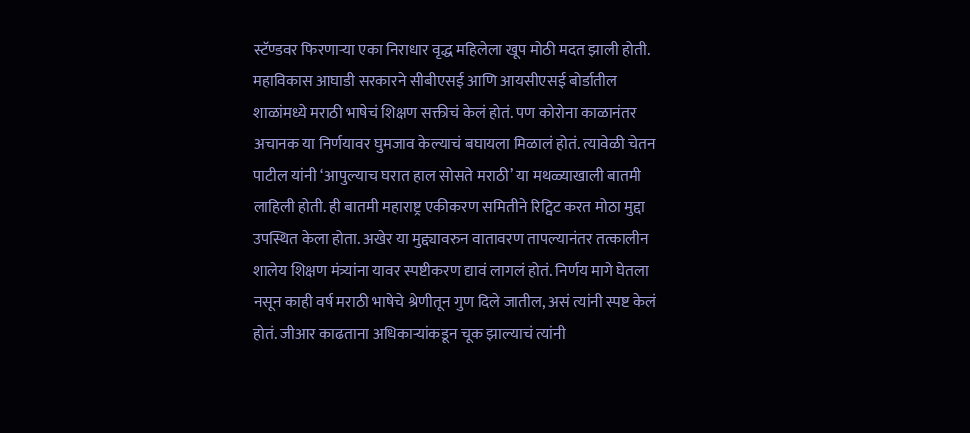स्टॅण्डवर फिरणाऱ्या एका निराधार वृद्ध महिलेला खूप मोठी मदत झाली होती. महाविकास आघाडी सरकारने सीबीएसई आणि आयसीएसई बोर्डातील शाळांमध्ये मराठी भाषेचं शिक्षण सक्तीचं केलं होतं. पण कोरोना काळानंतर अचानक या निर्णयावर घुमजाव केल्याचं बघायला मिळालं होतं. त्यावेळी चेतन पाटील यांनी ‘आपुल्याच घरात हाल सोसते मराठी’ या मथळ्याखाली बातमी लाहिली होती. ही बातमी महाराष्ट्र एकीकरण समितीने रिट्विट करत मोठा मुद्दा उपस्थित केला होता. अखेर या मुद्द्यावरुन वातावरण तापल्यानंतर तत्कालीन शालेय शिक्षण मंत्र्यांना यावर स्पष्टीकरण द्यावं लागलं होतं. निर्णय मागे घेतला नसून काही वर्ष मराठी भाषेचे श्रेणीतून गुण दिले जातील, असं त्यांनी स्पष्ट केलं होतं. जीआर काढताना अधिकाऱ्यांकडून चूक झाल्याचं त्यांनी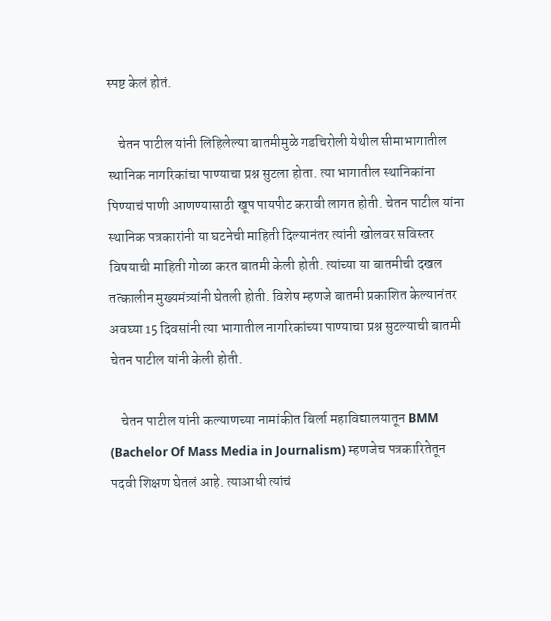स्पष्ट केलं होतं.

    चेतन पाटील यांनी लिहिलेल्या बातमीमुळे गडचिरोली येथील सीमाभागातील स्थानिक नागरिकांचा पाण्याचा प्रश्न सुटला होता. त्या भागातील स्थानिकांना पिण्याचं पाणी आणण्यासाठी खूप पायपीट करावी लागत होती. चेतन पाटील यांना स्थानिक पत्रकारांनी या घटनेची माहिती दिल्यानंतर त्यांनी खोलवर सविस्तर विषयाची माहिती गोळा करत बातमी केली होती. त्यांच्या या बातमीची दखल तत्कालीन मुख्यमंत्र्यांनी घेतली होती. विशेष म्हणजे बातमी प्रकाशित केल्यानंतर अवघ्या 15 दिवसांनी त्या भागातील नागरिकांच्या पाण्याचा प्रश्न सुटल्याची बातमी चेतन पाटील यांनी केली होती.

    चेतन पाटील यांनी कल्याणच्या नामांकीत बिर्ला महाविद्यालयातून BMM (Bachelor Of Mass Media in Journalism) म्हणजेच पत्रकारितेतून पदवी शिक्षण घेतलं आहे. त्याआधी त्यांचं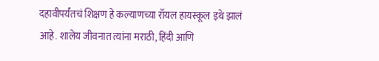दहावीपर्यंतचं शिक्षण हे कल्याणच्या रॉयल हायस्कूल इथे झालं आहे. शालेय जीवनात त्यांना मराठी, हिंदी आणि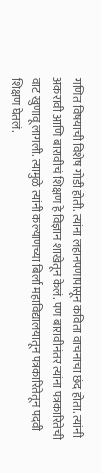गणित विषयाची विशेष गोडी होती. त्यांना लहानपणापासून कविता वाचनाचा छंद होता. त्यांनी अकरावी आणि बारावीचं शिक्षण हे विज्ञान शाखेतून केलं. पण बारावीनंतर त्यांना पत्रकारितेची वाट खुणावू लागली. त्यामुळे त्यांनी कल्याणच्या बिर्ला महाविद्यालयातून पत्रकारितेतून पदवी शिक्षण घेतलं.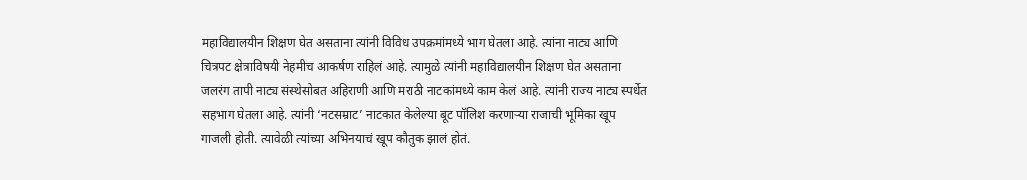महाविद्यालयीन शिक्षण घेत असताना त्यांनी विविध उपक्रमांमध्ये भाग घेतला आहे. त्यांना नाट्य आणि चित्रपट क्षेत्राविषयी नेहमीच आकर्षण राहिलं आहे. त्यामुळे त्यांनी महाविद्यालयीन शिक्षण घेत असताना जलरंग तापी नाट्य संस्थेसोबत अहिराणी आणि मराठी नाटकांमध्ये काम केलं आहे. त्यांनी राज्य नाट्य स्पर्धेत सहभाग घेतला आहे. त्यांनी ‘नटसम्राट’ नाटकात केलेल्या बूट पॉलिश करणाऱ्या राजाची भूमिका खूप गाजली होती. त्यावेळी त्यांच्या अभिनयाचं खूप कौतुक झालं होतं.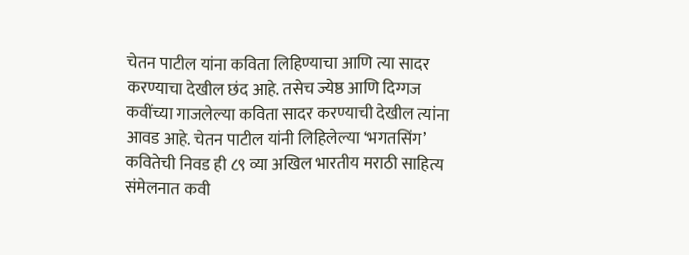चेतन पाटील यांना कविता लिहिण्याचा आणि त्या सादर करण्याचा देखील छंद आहे. तसेच ज्येष्ठ आणि दिग्गज कवींच्या गाजलेल्या कविता सादर करण्याची देखील त्यांना आवड आहे. चेतन पाटील यांनी लिहिलेल्या ‘भगतसिंग’ कवितेची निवड ही ८९ व्या अखिल भारतीय मराठी साहित्य संमेलनात कवी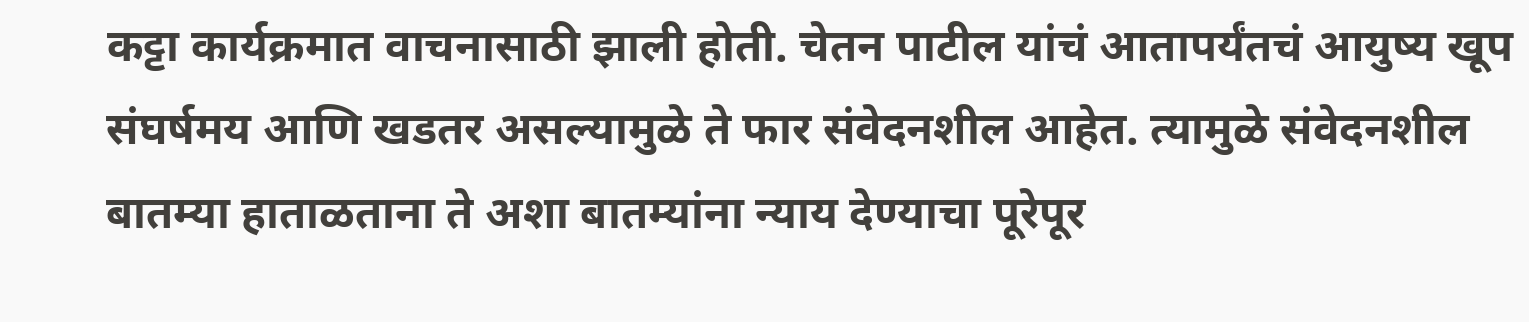कट्टा कार्यक्रमात वाचनासाठी झाली होती. चेतन पाटील यांचं आतापर्यंतचं आयुष्य खूप संघर्षमय आणि खडतर असल्यामुळे ते फार संवेदनशील आहेत. त्यामुळे संवेदनशील बातम्या हाताळताना ते अशा बातम्यांना न्याय देण्याचा पूरेपूर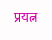प्रयत्न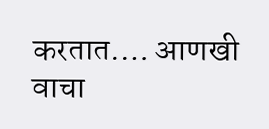करतात.… आणखी वाचा